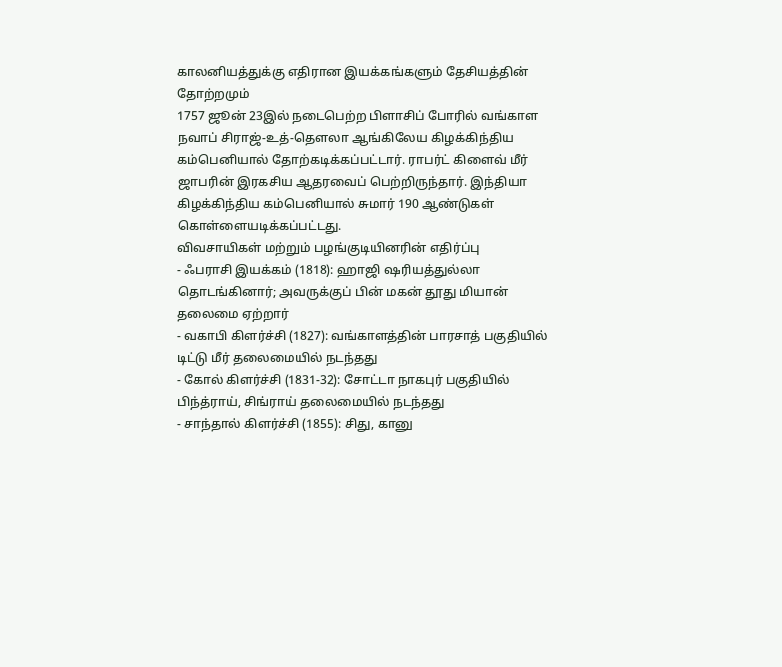காலனியத்துக்கு எதிரான இயக்கங்களும் தேசியத்தின் தோற்றமும்
1757 ஜூன் 23இல் நடைபெற்ற பிளாசிப் போரில் வங்காள நவாப் சிராஜ்-உத்-தௌலா ஆங்கிலேய கிழக்கிந்திய கம்பெனியால் தோற்கடிக்கப்பட்டார். ராபர்ட் கிளைவ் மீர் ஜாபரின் இரகசிய ஆதரவைப் பெற்றிருந்தார். இந்தியா கிழக்கிந்திய கம்பெனியால் சுமார் 190 ஆண்டுகள் கொள்ளையடிக்கப்பட்டது.
விவசாயிகள் மற்றும் பழங்குடியினரின் எதிர்ப்பு
- ஃபராசி இயக்கம் (1818): ஹாஜி ஷரியத்துல்லா தொடங்கினார்; அவருக்குப் பின் மகன் தூது மியான் தலைமை ஏற்றார்
- வகாபி கிளர்ச்சி (1827): வங்காளத்தின் பாரசாத் பகுதியில் டிட்டு மீர் தலைமையில் நடந்தது
- கோல் கிளர்ச்சி (1831-32): சோட்டா நாகபுர் பகுதியில் பிந்த்ராய், சிங்ராய் தலைமையில் நடந்தது
- சாந்தால் கிளர்ச்சி (1855): சிது, கானு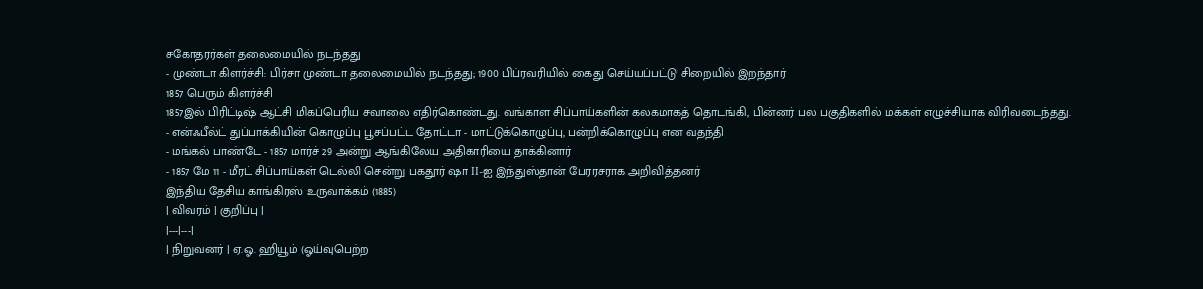சகோதரர்கள் தலைமையில் நடந்தது
- முண்டா கிளர்ச்சி: பிர்சா முண்டா தலைமையில் நடந்தது; 1900 பிப்ரவரியில் கைது செய்யப்பட்டு சிறையில் இறந்தார்
1857 பெரும் கிளர்ச்சி
1857இல் பிரிட்டிஷ் ஆட்சி மிகப்பெரிய சவாலை எதிர்கொண்டது. வங்காள சிப்பாய்களின் கலகமாகத் தொடங்கி, பின்னர் பல பகுதிகளில் மக்கள் எழுச்சியாக விரிவடைந்தது.
- என்ஃபீல்ட் துப்பாக்கியின் கொழுப்பு பூசப்பட்ட தோட்டா - மாட்டுக்கொழுப்பு, பன்றிக்கொழுப்பு என வதந்தி
- மங்கல் பாண்டே - 1857 மார்ச் 29 அன்று ஆங்கிலேய அதிகாரியை தாக்கினார்
- 1857 மே 11 - மீரட் சிப்பாய்கள் டெல்லி சென்று பகதூர் ஷா II-ஐ இந்துஸ்தான் பேரரசராக அறிவித்தனர்
இந்திய தேசிய காங்கிரஸ் உருவாக்கம் (1885)
| விவரம் | குறிப்பு |
|---|---|
| நிறுவனர் | ஏ.ஓ. ஹியூம் (ஓய்வுபெற்ற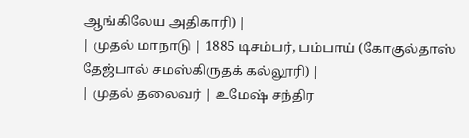ஆங்கிலேய அதிகாரி) |
| முதல் மாநாடு | 1885 டிசம்பர், பம்பாய் (கோகுல்தாஸ் தேஜ்பால் சமஸ்கிருதக் கல்லூரி) |
| முதல் தலைவர் | உமேஷ் சந்திர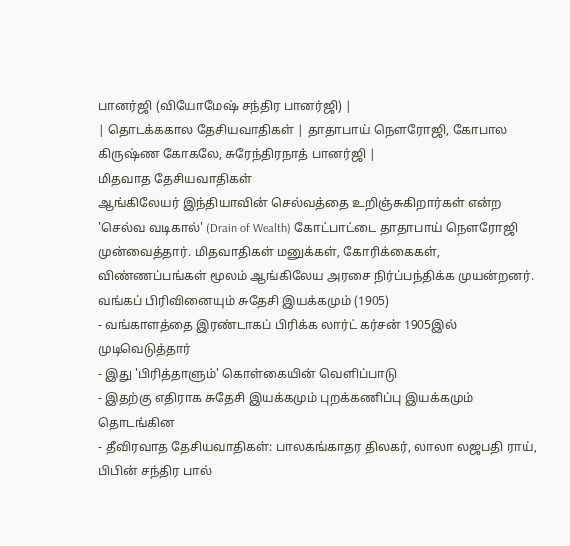பானர்ஜி (வியோமேஷ் சந்திர பானர்ஜி) |
| தொடக்ககால தேசியவாதிகள் | தாதாபாய் நௌரோஜி, கோபால கிருஷ்ண கோகலே, சுரேந்திரநாத் பானர்ஜி |
மிதவாத தேசியவாதிகள்
ஆங்கிலேயர் இந்தியாவின் செல்வத்தை உறிஞ்சுகிறார்கள் என்ற 'செல்வ வடிகால்' (Drain of Wealth) கோட்பாட்டை தாதாபாய் நௌரோஜி முன்வைத்தார். மிதவாதிகள் மனுக்கள், கோரிக்கைகள், விண்ணப்பங்கள் மூலம் ஆங்கிலேய அரசை நிர்ப்பந்திக்க முயன்றனர்.
வங்கப் பிரிவினையும் சுதேசி இயக்கமும் (1905)
- வங்காளத்தை இரண்டாகப் பிரிக்க லார்ட் கர்சன் 1905இல் முடிவெடுத்தார்
- இது 'பிரித்தாளும்' கொள்கையின் வெளிப்பாடு
- இதற்கு எதிராக சுதேசி இயக்கமும் புறக்கணிப்பு இயக்கமும் தொடங்கின
- தீவிரவாத தேசியவாதிகள்: பாலகங்காதர திலகர், லாலா லஜபதி ராய், பிபின் சந்திர பால்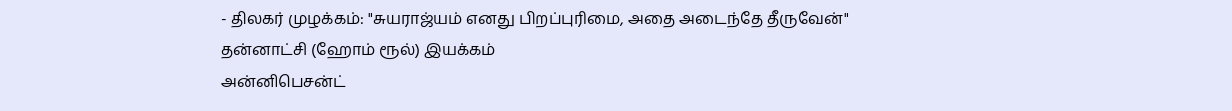- திலகர் முழக்கம்: "சுயராஜ்யம் எனது பிறப்புரிமை, அதை அடைந்தே தீருவேன்"
தன்னாட்சி (ஹோம் ரூல்) இயக்கம்
அன்னிபெசன்ட்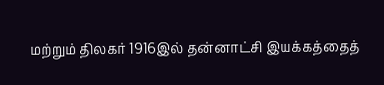மற்றும் திலகர் 1916இல் தன்னாட்சி இயக்கத்தைத்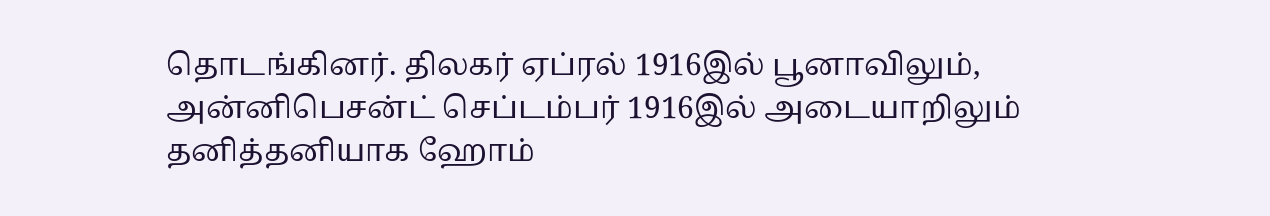தொடங்கினர். திலகர் ஏப்ரல் 1916இல் பூனாவிலும், அன்னிபெசன்ட் செப்டம்பர் 1916இல் அடையாறிலும் தனித்தனியாக ஹோம்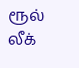ரூல் லீக்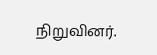நிறுவினர்.